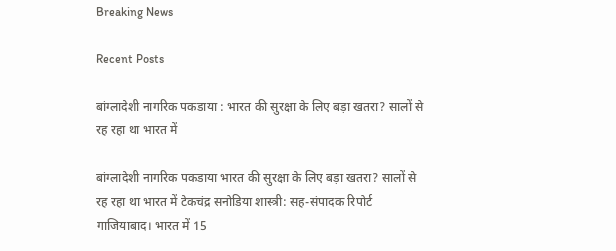Breaking News

Recent Posts

बांग्लादेशी नागरिक पकडाया : भारत की सुरक्षा के लिए बड़ा खतरा? सालों से रह रहा था भारत में

बांग्लादेशी नागरिक पकडाया भारत की सुरक्षा के लिए बड़ा खतरा? सालों से रह रहा था भारत में टेकचंद्र सनोडिया शास्त्री: सह-संपादक रिपोर्ट गाजियाबाद। भारत में 15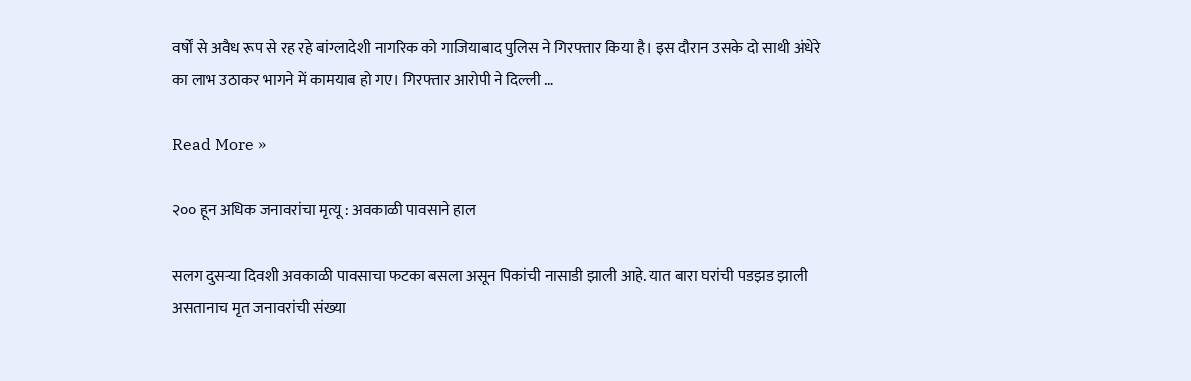वर्षों से अवैध रूप से रह रहे बांग्लादेशी नागरिक को गाजियाबाद पुलिस ने गिरफ्तार किया है। इस दौरान उसके दो साथी अंधेरे का लाभ उठाकर भागने में कामयाब हो गए। गिरफ्तार आरोपी ने दिल्ली …

Read More »

२०० हून अधिक जनावरांचा मृत्यू : अवकाळी पावसाने हाल

सलग दुसऱ्या दिवशी अवकाळी पावसाचा फटका बसला असून पिकांची नासाडी झाली आहे. यात बारा घरांची पडझड झाली असतानाच मृत जनावरांची संख्या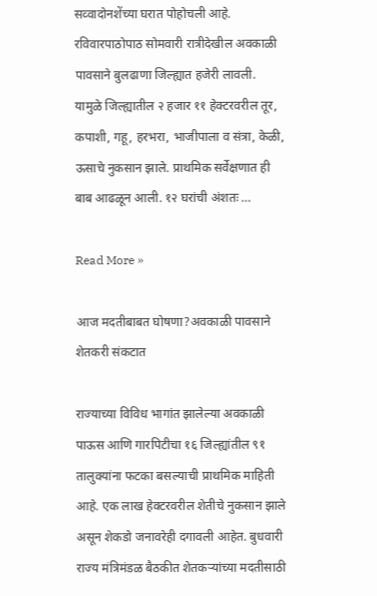सव्वादोनशेंच्या घरात पोहोचली आहे. रविवारपाठोपाठ सोमवारी रात्रीदेखील अवकाळी पावसाने बुलढाणा जिल्ह्यात हजेरी लावली. यामुळे जिल्ह्यातील २ हजार ११ हेक्टरवरील तूर, कपाशी, गहू, हरभरा, भाजीपाला व संत्रा, केळी, ऊसाचे नुकसान झाले. प्राथमिक सर्वेक्षणात ही बाब आढळून आली. १२ घरांची अंशतः …

Read More »

आज मदतीबाबत घोषणा?अवकाळी पावसाने शेतकरी संकटात

राज्याच्या विविध भागांत झालेल्या अवकाळी पाऊस आणि गारपिटीचा १६ जिल्ह्यांतील ९१ तालुक्यांना फटका बसल्याची प्राथमिक माहिती आहे. एक लाख हेक्टरवरील शेतीचे नुकसान झाले असून शेकडो जनावरेही दगावली आहेत. बुधवारी राज्य मंत्रिमंडळ बैठकीत शेतकऱ्यांच्या मदतीसाठी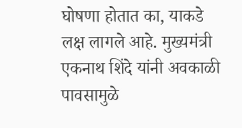घोषणा होतात का, याकडे लक्ष लागले आहे. मुख्यमंत्री एकनाथ शिंदे यांनी अवकाळी पावसामुळे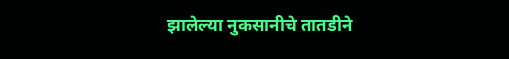झालेल्या नुकसानीचे तातडीने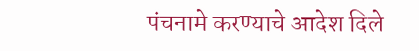पंचनामे करण्याचे आदेश दिले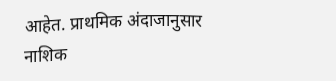आहेत. प्राथमिक अंदाजानुसार नाशिक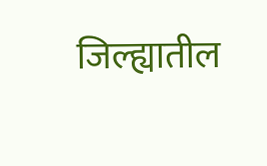जिल्ह्यातील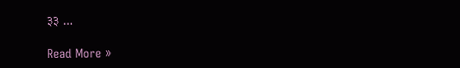३३ …

Read More »